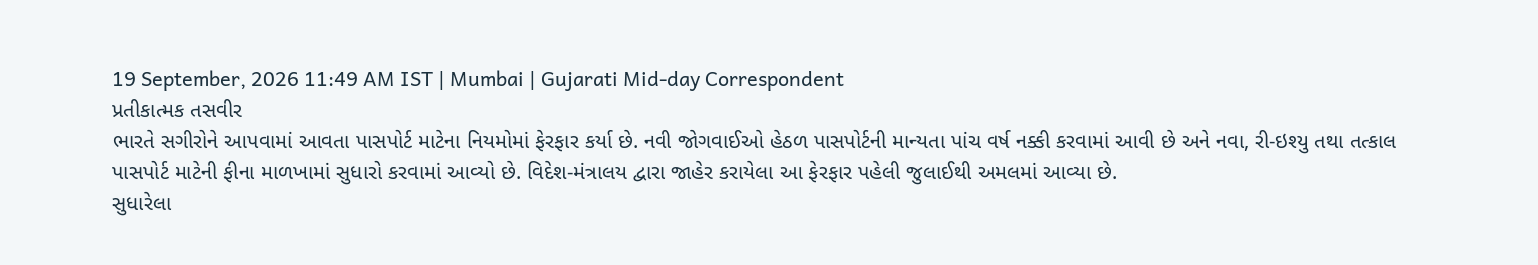19 September, 2026 11:49 AM IST | Mumbai | Gujarati Mid-day Correspondent
પ્રતીકાત્મક તસવીર
ભારતે સગીરોને આપવામાં આવતા પાસપોર્ટ માટેના નિયમોમાં ફેરફાર કર્યા છે. નવી જોગવાઈઓ હેઠળ પાસપોર્ટની માન્યતા પાંચ વર્ષ નક્કી કરવામાં આવી છે અને નવા, રી-ઇશ્યુ તથા તત્કાલ પાસપોર્ટ માટેની ફીના માળખામાં સુધારો કરવામાં આવ્યો છે. વિદેશ-મંત્રાલય દ્વારા જાહેર કરાયેલા આ ફેરફાર પહેલી જુલાઈથી અમલમાં આવ્યા છે.
સુધારેલા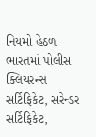નિયમો હેઠળ ભારતમાં પોલીસ ક્લિયરન્સ સર્ટિફિકેટ, સરેન્ડર સર્ટિફિકેટ,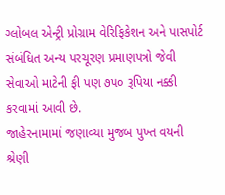ગ્લોબલ એન્ટ્રી પ્રોગ્રામ વેરિફિકેશન અને પાસપોર્ટ સંબંધિત અન્ય પરચૂરણ પ્રમાણપત્રો જેવી સેવાઓ માટેની ફી પણ ૭૫૦ રૂપિયા નક્કી કરવામાં આવી છે.
જાહેરનામામાં જણાવ્યા મુજબ પુખ્ત વયની શ્રેણી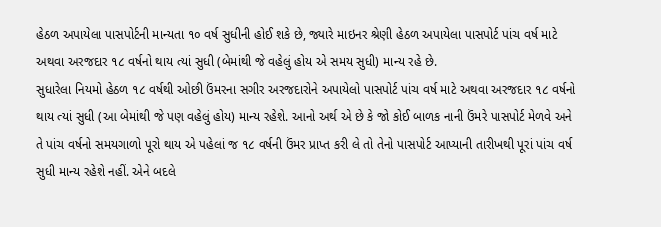હેઠળ અપાયેલા પાસપોર્ટની માન્યતા ૧૦ વર્ષ સુધીની હોઈ શકે છે, જ્યારે માઇનર શ્રેણી હેઠળ અપાયેલા પાસપોર્ટ પાંચ વર્ષ માટે અથવા અરજદાર ૧૮ વર્ષનો થાય ત્યાં સુધી (બેમાંથી જે વહેલું હોય એ સમય સુધી) માન્ય રહે છે.
સુધારેલા નિયમો હેઠળ ૧૮ વર્ષથી ઓછી ઉંમરના સગીર અરજદારોને અપાયેલો પાસપોર્ટ પાંચ વર્ષ માટે અથવા અરજદાર ૧૮ વર્ષનો થાય ત્યાં સુધી (આ બેમાંથી જે પણ વહેલું હોય) માન્ય રહેશે. આનો અર્થ એ છે કે જો કોઈ બાળક નાની ઉંમરે પાસપોર્ટ મેળવે અને તે પાંચ વર્ષનો સમયગાળો પૂરો થાય એ પહેલાં જ ૧૮ વર્ષની ઉંમર પ્રાપ્ત કરી લે તો તેનો પાસપોર્ટ આપ્યાની તારીખથી પૂરાં પાંચ વર્ષ સુધી માન્ય રહેશે નહીં. એને બદલે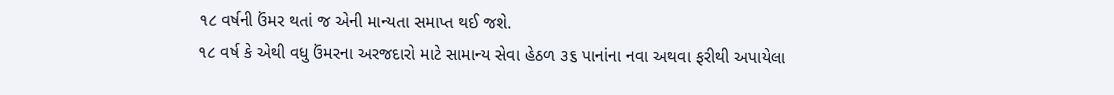૧૮ વર્ષની ઉંમર થતાં જ એની માન્યતા સમાપ્ત થઈ જશે.
૧૮ વર્ષ કે એથી વધુ ઉંમરના અરજદારો માટે સામાન્ય સેવા હેઠળ ૩૬ પાનાંના નવા અથવા ફરીથી અપાયેલા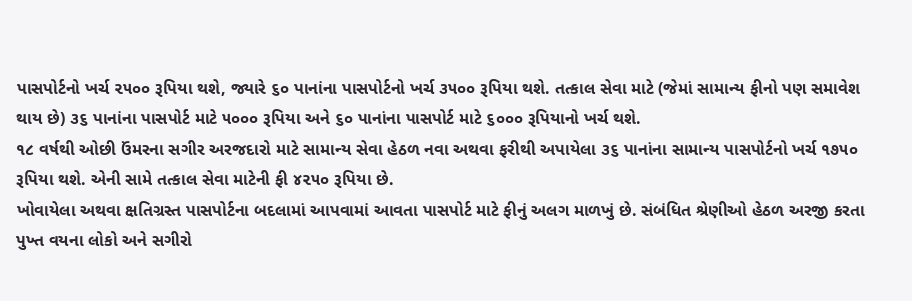પાસપોર્ટનો ખર્ચ ૨૫૦૦ રૂપિયા થશે, જ્યારે ૬૦ પાનાંના પાસપોર્ટનો ખર્ચ ૩૫૦૦ રૂપિયા થશે. તત્કાલ સેવા માટે (જેમાં સામાન્ય ફીનો પણ સમાવેશ થાય છે) ૩૬ પાનાંના પાસપોર્ટ માટે ૫૦૦૦ રૂપિયા અને ૬૦ પાનાંના પાસપોર્ટ માટે ૬૦૦૦ રૂપિયાનો ખર્ચ થશે.
૧૮ વર્ષથી ઓછી ઉંમરના સગીર અરજદારો માટે સામાન્ય સેવા હેઠળ નવા અથવા ફરીથી અપાયેલા ૩૬ પાનાંના સામાન્ય પાસપોર્ટનો ખર્ચ ૧૭૫૦ રૂપિયા થશે. એની સામે તત્કાલ સેવા માટેની ફી ૪૨૫૦ રૂપિયા છે.
ખોવાયેલા અથવા ક્ષતિગ્રસ્ત પાસપોર્ટના બદલામાં આપવામાં આવતા પાસપોર્ટ માટે ફીનું અલગ માળખું છે. સંબંધિત શ્રેણીઓ હેઠળ અરજી કરતા પુખ્ત વયના લોકો અને સગીરો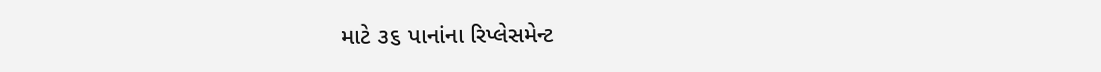માટે ૩૬ પાનાંના રિપ્લેસમેન્ટ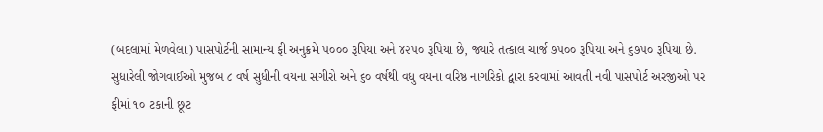(બદલામાં મેળવેલા) પાસપોર્ટની સામાન્ય ફી અનુક્રમે ૫૦૦૦ રૂપિયા અને ૪૨૫૦ રૂપિયા છે, જ્યારે તત્કાલ ચાર્જ ૭૫૦૦ રૂપિયા અને ૬૭૫૦ રૂપિયા છે.
સુધારેલી જોગવાઈઓ મુજબ ૮ વર્ષ સુધીની વયના સગીરો અને ૬૦ વર્ષથી વધુ વયના વરિષ્ઠ નાગરિકો દ્વારા કરવામાં આવતી નવી પાસપોર્ટ અરજીઓ પર ફીમાં ૧૦ ટકાની છૂટ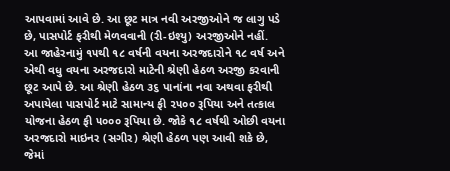આપવામાં આવે છે. આ છૂટ માત્ર નવી અરજીઓને જ લાગુ પડે છે, પાસપોર્ટ ફરીથી મેળવવાની (રી-ઇશ્યુ) અરજીઓને નહીં.
આ જાહેરનામું ૧૫થી ૧૮ વર્ષની વયના અરજદારોને ૧૮ વર્ષ અને એથી વધુ વયના અરજદારો માટેની શ્રેણી હેઠળ અરજી કરવાની છૂટ આપે છે. આ શ્રેણી હેઠળ ૩૬ પાનાંના નવા અથવા ફરીથી અપાયેલા પાસપોર્ટ માટે સામાન્ય ફી ૨૫૦૦ રૂપિયા અને તત્કાલ યોજના હેઠળ ફી ૫૦૦૦ રૂપિયા છે. જોકે ૧૮ વર્ષથી ઓછી વયના અરજદારો માઇનર (સગીર) શ્રેણી હેઠળ પણ આવી શકે છે, જેમાં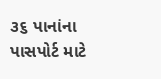૩૬ પાનાંના પાસપોર્ટ માટે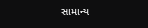સામાન્ય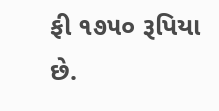ફી ૧૭૫૦ રૂપિયા છે.